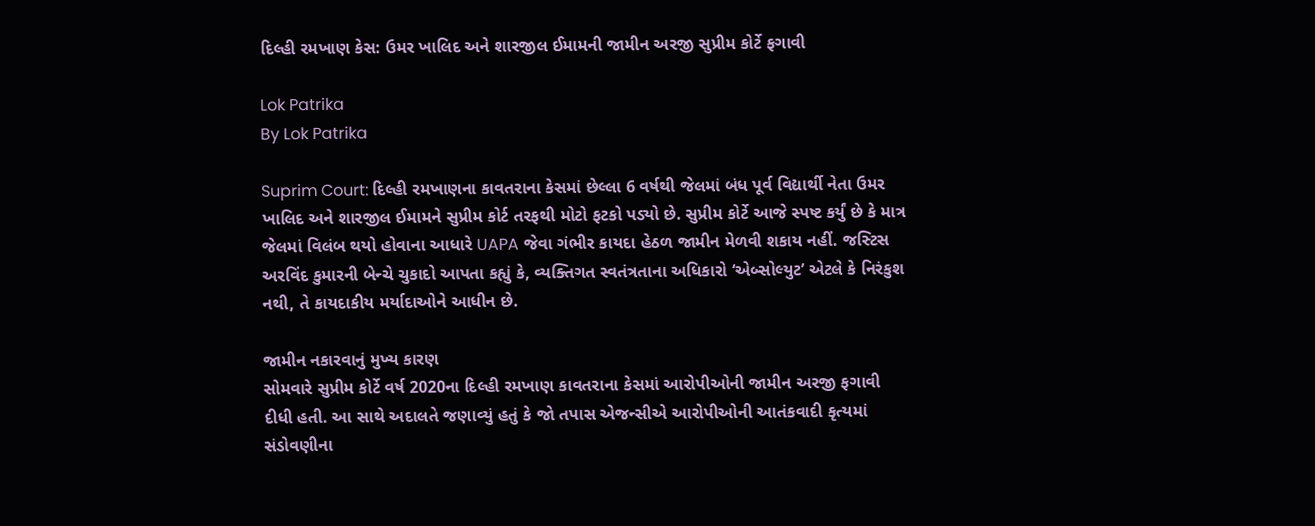દિલ્હી રમખાણ કેસ: ઉમર ખાલિદ અને શારજીલ ઈમામની જામીન અરજી સુપ્રીમ કોર્ટે ફગાવી

Lok Patrika
By Lok Patrika

Suprim Court: દિલ્હી રમખાણના કાવતરાના કેસમાં છેલ્લા 6 વર્ષથી જેલમાં બંધ પૂર્વ વિદ્યાર્થી નેતા ઉમર ખાલિદ અને શારજીલ ઈમામને સુપ્રીમ કોર્ટ તરફથી મોટો ફટકો પડ્યો છે. સુપ્રીમ કોર્ટે આજે સ્પષ્ટ કર્યું છે કે માત્ર જેલમાં વિલંબ થયો હોવાના આધારે UAPA જેવા ગંભીર કાયદા હેઠળ જામીન મેળવી શકાય નહીં. જસ્ટિસ અરવિંદ કુમારની બેન્ચે ચુકાદો આપતા કહ્યું કે, વ્યક્તિગત સ્વતંત્રતાના અધિકારો ‘એબ્સોલ્યુટ’ એટલે કે નિરંકુશ નથી, તે કાયદાકીય મર્યાદાઓને આધીન છે.

જામીન નકારવાનું મુખ્ય કારણ
સોમવારે સુપ્રીમ કોર્ટે વર્ષ 2020ના દિલ્હી રમખાણ કાવતરાના કેસમાં આરોપીઓની જામીન અરજી ફગાવી દીધી હતી. આ સાથે અદાલતે જણાવ્યું હતું કે જો તપાસ એજન્સીએ આરોપીઓની આતંકવાદી કૃત્યમાં સંડોવણીના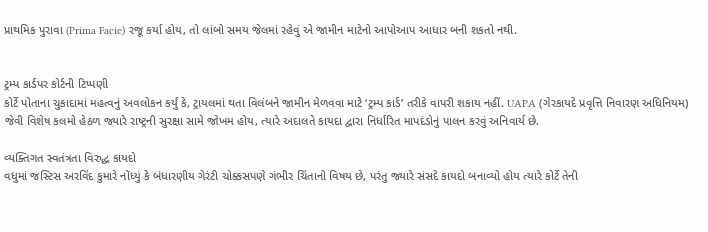પ્રાથમિક પુરાવા (Prima Facie) રજૂ કર્યા હોય, તો લાંબો સમય જેલમાં રહેવું એ જામીન માટેનો આપોઆપ આધાર બની શકતો નથી.


ટ્રમ્પ કાર્ડપર કોર્ટની ટિપ્પણી
કોર્ટે પોતાના ચુકાદામાં મહત્વનું અવલોકન કર્યું કે, ટ્રાયલમાં થતા વિલંબને જામીન મેળવવા માટે ‘ટ્રમ્પ કાર્ડ’ તરીકે વાપરી શકાય નહીં. UAPA (ગેરકાયદે પ્રવૃત્તિ નિવારણ અધિનિયમ) જેવી વિશેષ કલમો હેઠળ જ્યારે રાષ્ટ્રની સુરક્ષા સામે જોખમ હોય, ત્યારે અદાલતે કાયદા દ્વારા નિર્ધારિત માપદંડોનું પાલન કરવું અનિવાર્ય છે.

વ્યક્તિગત સ્વતંત્રતા વિરુદ્ધ કાયદો
વધુમાં જસ્ટિસ અરવિંદ કુમારે નોંધ્યું કે બંધારણીય ગેરંટી ચોક્કસપણે ગંભીર ચિંતાનો વિષય છે, પરંતુ જ્યારે સંસદે કાયદો બનાવ્યો હોય ત્યારે કોર્ટે તેની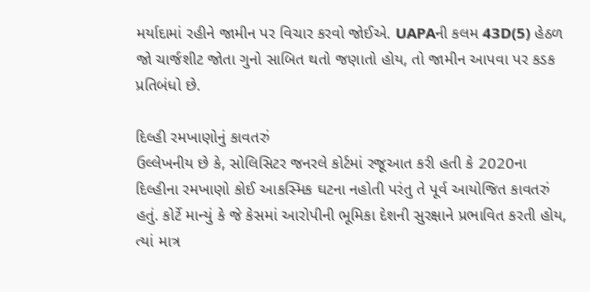મર્યાદામાં રહીને જામીન પર વિચાર કરવો જોઈએ. UAPAની કલમ 43D(5) હેઠળ જો ચાર્જશીટ જોતા ગુનો સાબિત થતો જણાતો હોય, તો જામીન આપવા પર કડક પ્રતિબંધો છે.

દિલ્હી રમખાણોનું કાવતરું
ઉલ્લેખનીય છે કે, સોલિસિટર જનરલે કોર્ટમાં રજૂઆત કરી હતી કે 2020ના દિલ્હીના રમખાણો કોઈ આકસ્મિક ઘટના નહોતી પરંતુ તે પૂર્વ આયોજિત કાવતરું હતું. કોર્ટે માન્યું કે જે કેસમાં આરોપીની ભૂમિકા દેશની સુરક્ષાને પ્રભાવિત કરતી હોય, ત્યાં માત્ર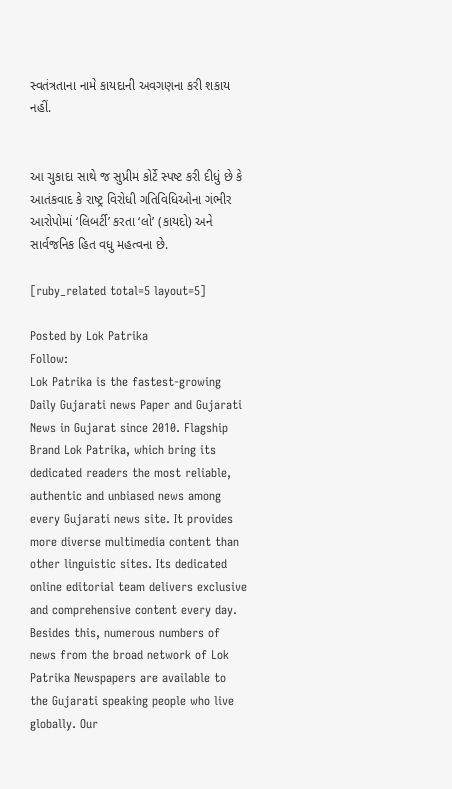સ્વતંત્રતાના નામે કાયદાની અવગણના કરી શકાય નહીં.


આ ચુકાદા સાથે જ સુપ્રીમ કોર્ટે સ્પષ્ટ કરી દીધું છે કે આતંકવાદ કે રાષ્ટ્ર વિરોધી ગતિવિધિઓના ગંભીર આરોપોમાં ‘લિબર્ટી’ કરતા ‘લો’ (કાયદો) અને સાર્વજનિક હિત વધુ મહત્વના છે.

[ruby_related total=5 layout=5]

Posted by Lok Patrika
Follow:
Lok Patrika is the fastest-growing Daily Gujarati news Paper and Gujarati News in Gujarat since 2010. Flagship Brand Lok Patrika, which bring its dedicated readers the most reliable, authentic and unbiased news among every Gujarati news site. It provides more diverse multimedia content than other linguistic sites. Its dedicated online editorial team delivers exclusive and comprehensive content every day. Besides this, numerous numbers of news from the broad network of Lok Patrika Newspapers are available to the Gujarati speaking people who live globally. Our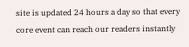site is updated 24 hours a day so that every core event can reach our readers instantly